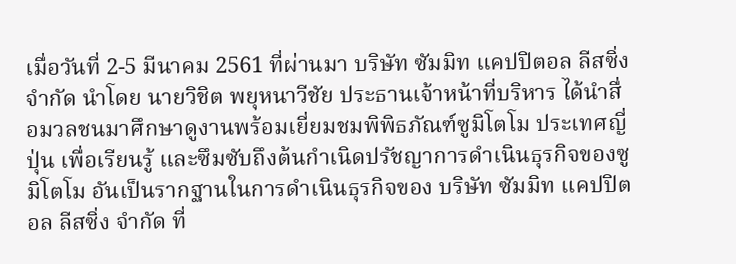เมื่อวันที่ 2-5 มีนาคม 2561 ที่ผ่านมา บริษัท ซัมมิท แคปปิตอล ลีสซิ่ง จำกัด นำโดย นายวิชิต พยุหนาวีชัย ประธานเจ้าหน้าที่บริหาร ได้นำสื่อมวลชนมาศึกษาดูงานพร้อมเยี่ยมชมพิพิธภัณฑ์ซูมิโตโม ประเทศญี่ปุ่น เพื่อเรียนรู้ และซึมซับถึงต้นกำเนิดปรัชญาการดำเนินธุรกิจของซูมิโตโม อันเป็นรากฐานในการดำเนินธุรกิจของ บริษัท ซัมมิท แคปปิตอล ลีสซิ่ง จำกัด ที่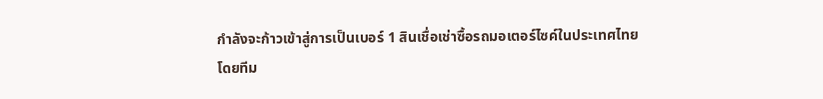กำลังจะก้าวเข้าสู่การเป็นเบอร์ 1 สินเชื่อเช่าซื้อรถมอเตอร์ไซค์ในประเทศไทย
โดยทีม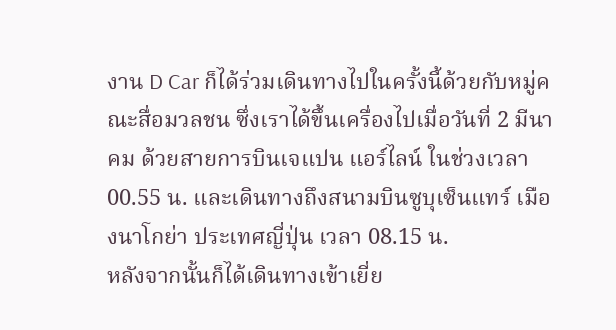งาน D Car ก็ได้ร่วมเดินทางไปในครั้งนี้ด้วยกับหมู่คณะสื่อมวลชน ซึ่งเราได้ขึ้นเครื่องไปเมื่อวันที่ 2 มีนาคม ด้วยสายการบินเจแปน แอร์ไลน์ ในช่วงเวลา 00.55 น. และเดินทางถึงสนามบินซูบุเซ็นแทร์ เมืองนาโกย่า ประเทศญี่ปุ่น เวลา 08.15 น.
หลังจากนั้นก็ได้เดินทางเข้าเยี่ย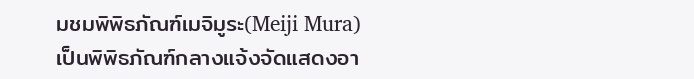มชมพิพิธภัณฑ์เมจิมูระ(Meiji Mura) เป็นพิพิธภัณฑ์กลางแจ้งจัดแสดงอา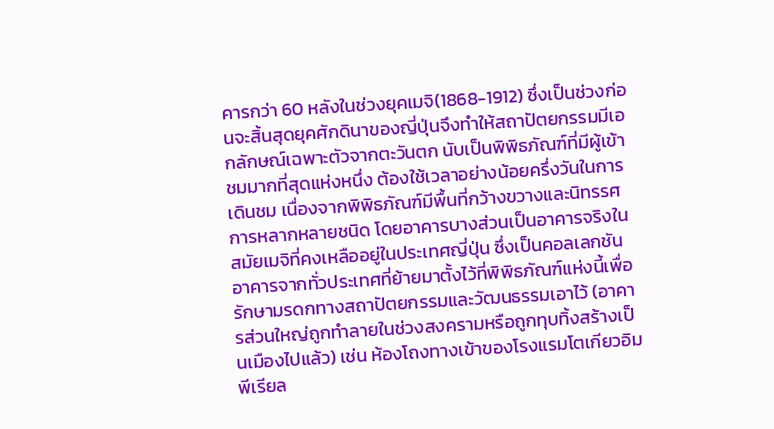คารกว่า 60 หลังในช่วงยุคเมจิ(1868-1912) ซึ่งเป็นช่วงก่อนจะสิ้นสุดยุคศักดินาของญี่ปุ่นจึงทำให้สถาปัตยกรรมมีเอกลักษณ์เฉพาะตัวจากตะวันตก นับเป็นพิพิธภัณฑ์ที่มีผู้เข้าชมมากที่สุดแห่งหนึ่ง ต้องใช้เวลาอย่างน้อยครึ่งวันในการเดินชม เนื่องจากพิพิธภัณฑ์มีพื้นที่กว้างขวางและนิทรรศการหลากหลายชนิด โดยอาคารบางส่วนเป็นอาคารจริงในสมัยเมจิที่คงเหลืออยู่ในประเทศญี่ปุ่น ซึ่งเป็นคอลเลกชันอาคารจากทั่วประเทศที่ย้ายมาตั้งไว้ที่พิพิธภัณฑ์แห่งนี้เพื่อรักษามรดกทางสถาปัตยกรรมและวัฒนธรรมเอาไว้ (อาคารส่วนใหญ่ถูกทำลายในช่วงสงครามหรือถูกทุบทิ้งสร้างเป็นเมืองไปแล้ว) เช่น ห้องโถงทางเข้าของโรงแรมโตเกียวอิมพีเรียล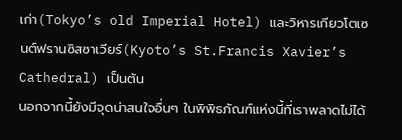เก่า(Tokyo’s old Imperial Hotel) และวิหารเกียวโตเซนต์ฟรานซิสซาเวียร์(Kyoto’s St.Francis Xavier’s Cathedral) เป็นต้น
นอกจากนี้ยังมีจุดน่าสนใจอื่นๆ ในพิพิธภัณฑ์แห่งนี้ที่เราพลาดไม่ได้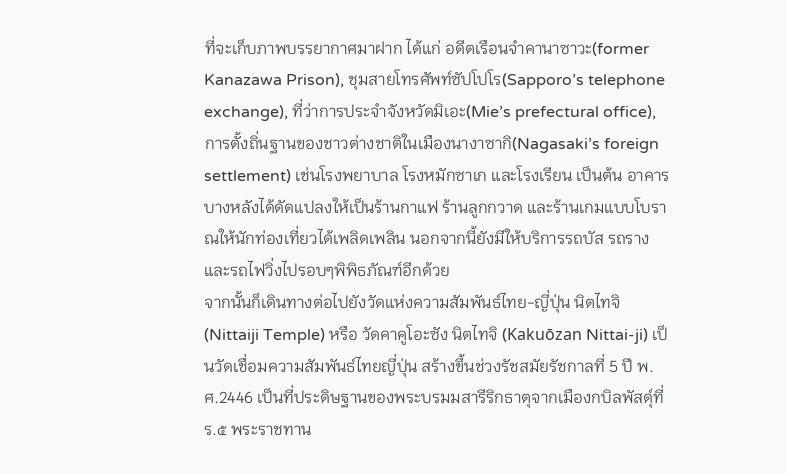ที่จะเก็บภาพบรรยากาศมาฝาก ได้แก่ อดีตเรือนจำคานาซาวะ(former Kanazawa Prison), ชุมสายโทรศัพท์ซัปโปโร(Sapporo’s telephone exchange), ที่ว่าการประจำจังหวัดมิเอะ(Mie’s prefectural office), การตั้งถิ่นฐานของชาวต่างชาติในเมืองนางาซากิ(Nagasaki’s foreign settlement) เช่นโรงพยาบาล โรงหมักซาเก และโรงเรียน เป็นต้น อาคารบางหลังได้ดัดแปลงให้เป็นร้านกาแฟ ร้านลูกกวาด และร้านเกมแบบโบราณให้นักท่องเที่ยวได้เพลิดเพลิน นอกจากนี้ยังมีให้บริการรถบัส รถราง และรถไฟวิ่งไปรอบๆพิพิธภัณฑ์อีกด้วย
จากนั้นก็เดินทางต่อไปยังวัดแห่งความสัมพันธ์ไทย-ญี่ปุ่น นิตไทจิ (Nittaiji Temple) หรือ วัดคาคูโอะซัง นิตไทจิ (Kakuōzan Nittai-ji) เป็นวัดเชื่อมความสัมพันธ์ไทยญี่ปุ่น สร้างขึ้นช่วงรัชสมัยรัชกาลที่ 5 ปี พ.ศ.2446 เป็นที่ประดิษฐานของพระบรมมสารีริกธาตุจากเมืองกบิลพัสดุ์ที่ ร.๕ พระราชทาน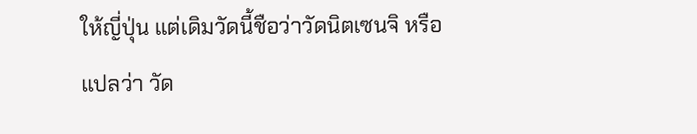ให้ญี่ปุ่น แต่เดิมวัดนี้ชือว่าวัดนิตเซนจิ หรือแปลว่า วัด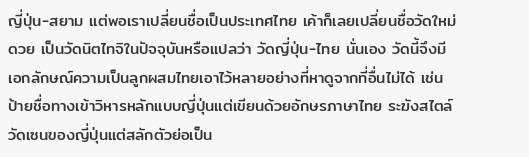ญี่ปุ่น-สยาม แต่พอเราเปลี่ยนชื่อเป็นประเทศไทย เค้าก็เลยเปลี่ยนชื่อวัดใหม่ดวย เป็นวัดนิตไทจิในปัจจุบันหรือแปลว่า วัดญี่ปุ่น-ไทย นั่นเอง วัดนี้จึงมีเอกลักษณ์ความเป็นลูกผสมไทยเอาไว้หลายอย่างที่หาดูจากที่อื่นไม่ได้ เช่นป้ายชื่อทางเข้าวิหารหลักแบบญี่ปุ่นแต่เขียนด้วยอักษรภาษาไทย ระฆังสไตล์วัดเซนของญี่ปุ่นแต่สลักตัวย่อเป็น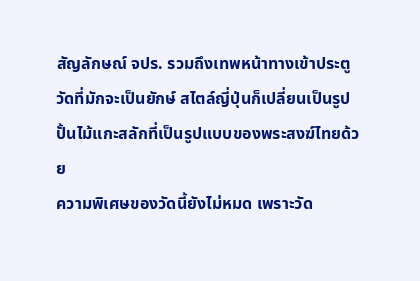สัญลักษณ์ จปร. รวมถึงเทพหน้าทางเข้าประตูวัดที่มักจะเป็นยักษ์ สไตล์ญี่ปุ่นก็เปลี่ยนเป็นรูปปั้นไม้แกะสลักที่เป็นรูปแบบของพระสงฆ์ไทยด้วย
ความพิเศษของวัดนี้ยังไม่หมด เพราะวัด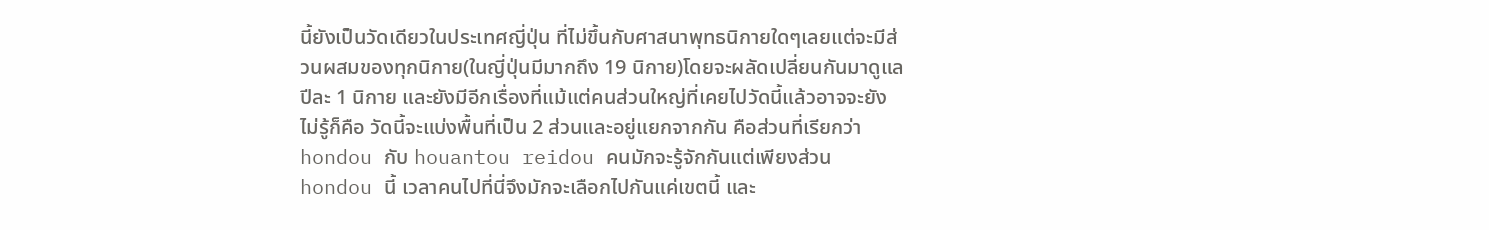นี้ยังเป็นวัดเดียวในประเทศญี่ปุ่น ที่ไม่ขึ้นกับศาสนาพุทธนิกายใดๆเลยแต่จะมีส่วนผสมของทุกนิกาย(ในญี่ปุ่นมีมากถึง 19 นิกาย)โดยจะผลัดเปลี่ยนกันมาดูแลปีละ 1 นิกาย และยังมีอีกเรื่องที่แม้แต่คนส่วนใหญ่ที่เคยไปวัดนี้แล้วอาจจะยังไม่รู้ก็คือ วัดนี้จะแบ่งพื้นที่เป็น 2 ส่วนและอยู่แยกจากกัน คือส่วนที่เรียกว่า hondou กับ houantou reidou คนมักจะรู้จักกันแต่เพียงส่วน hondou นี้ เวลาคนไปที่นี่จึงมักจะเลือกไปกันแค่เขตนี้ และ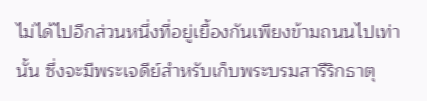ไม่ได้ไปอีกส่วนหนึ่งที่อยู่เยื้องกันเพียงข้ามถนนไปเท่านั้น ซึ่งจะมีพระเจดีย์สำหรับเก็บพระบรมสารีริกธาตุ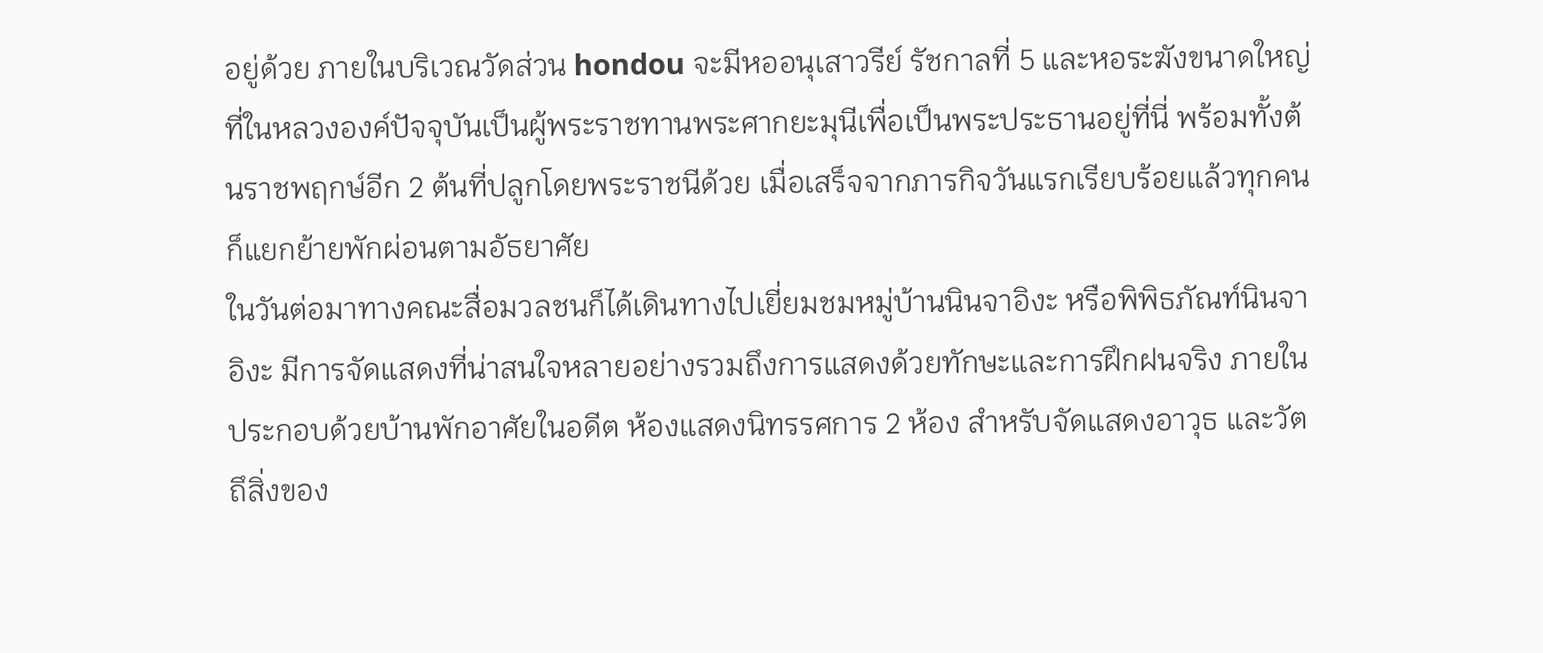อยู่ด้วย ภายในบริเวณวัดส่วน hondou จะมีหออนุเสาวรีย์ รัชกาลที่ 5 และหอระฆังขนาดใหญ่ ที่ในหลวงองค์ปัจจุบันเป็นผู้พระราชทานพระศากยะมุนีเพื่อเป็นพระประธานอยู่ที่นี่ พร้อมทั้งต้นราชพฤกษ์อีก 2 ต้นที่ปลูกโดยพระราชนีด้วย เมื่อเสร็จจากภารกิจวันแรกเรียบร้อยแล้วทุกคนก็แยกย้ายพักผ่อนตามอัธยาศัย
ในวันต่อมาทางคณะสื่อมวลชนก็ได้เดินทางไปเยี่ยมชมหมู่บ้านนินจาอิงะ หรือพิพิธภัณท์นินจาอิงะ มีการจัดแสดงที่น่าสนใจหลายอย่างรวมถึงการแสดงด้วยทักษะและการฝึกฝนจริง ภายในประกอบด้วยบ้านพักอาศัยในอดีต ห้องแสดงนิทรรศการ 2 ห้อง สำหรับจัดแสดงอาวุธ และวัตถึสิ่งของ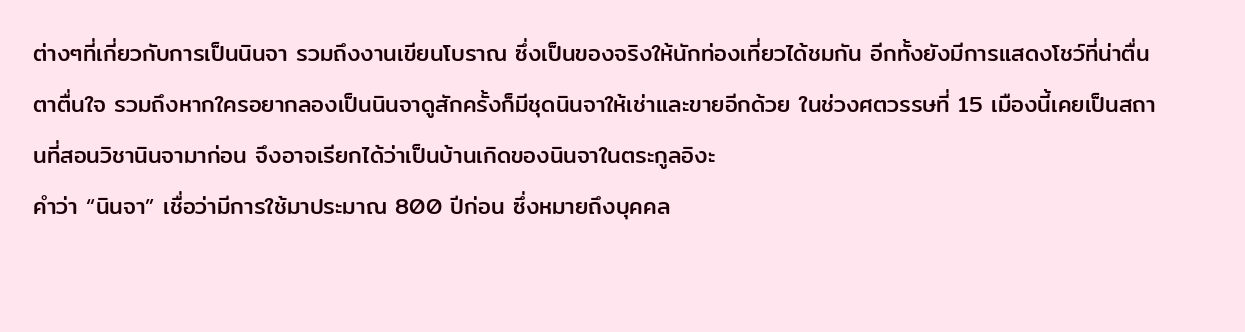ต่างๆที่เกี่ยวกับการเป็นนินจา รวมถึงงานเขียนโบราณ ซึ่งเป็นของจริงให้นักท่องเที่ยวได้ชมกัน อีกทั้งยังมีการแสดงโชว์ที่น่าตื่นตาตื่นใจ รวมถึงหากใครอยากลองเป็นนินจาดูสักครั้งก็มีชุดนินจาให้เช่าและขายอีกด้วย ในช่วงศตวรรษที่ 15 เมืองนี้เคยเป็นสถานที่สอนวิชานินจามาก่อน จึงอาจเรียกได้ว่าเป็นบ้านเกิดของนินจาในตระกูลอิงะ
คำว่า “นินจา” เชื่อว่ามีการใช้มาประมาณ 800 ปีก่อน ซึ่งหมายถึงบุคคล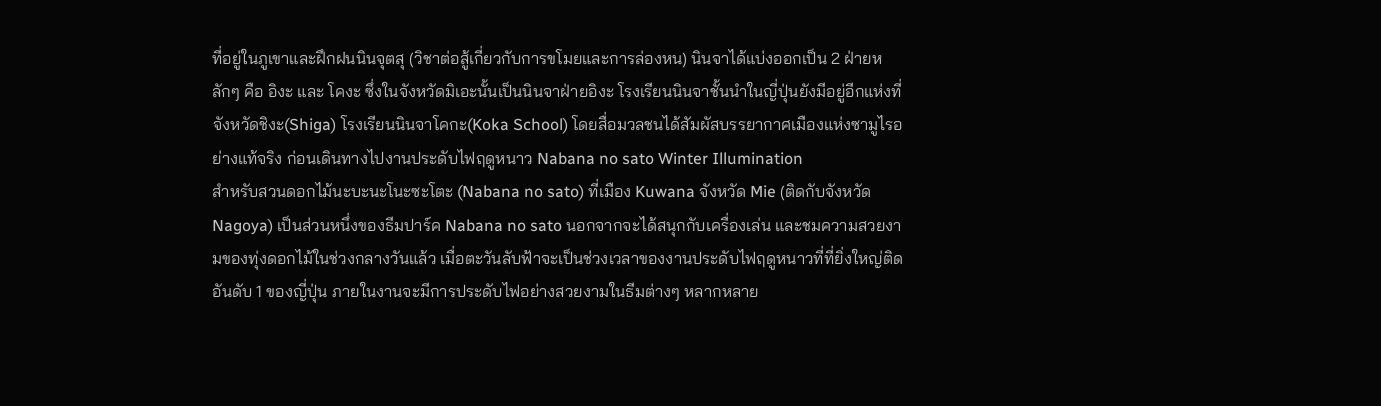ที่อยู่ในภูเขาและฝึกฝนนินจุตสุ (วิชาต่อสู้เกี่ยวกับการขโมยและการล่องหน) นินจาได้แบ่งออกเป็น 2 ฝ่ายหลักๆ คือ อิงะ และ โคงะ ซึ่งในจังหวัดมิเอะนั้นเป็นนินจาฝ่ายอิงะ โรงเรียนนินจาชั้นนำในญี่ปุ่นยังมีอยู่อีกแห่งที่จังหวัดชิงะ(Shiga) โรงเรียนนินจาโคกะ(Koka School) โดยสื่อมวลชนได้สัมผัสบรรยากาศเมืองแห่งซามูไรอย่างแท้จริง ก่อนเดินทางไปงานประดับไฟฤดูหนาว Nabana no sato Winter Illumination
สำหรับสวนดอกไม้นะบะนะโนะซะโตะ (Nabana no sato) ที่เมือง Kuwana จังหวัด Mie (ติดกับจังหวัด Nagoya) เป็นส่วนหนึ่งของธีมปาร์ค Nabana no sato นอกจากจะได้สนุกกับเครื่องเล่น และชมความสวยงามของทุ่งดอกไม้ในช่วงกลางวันแล้ว เมื่อตะวันลับฟ้าจะเป็นช่วงเวลาของงานประดับไฟฤดูหนาวที่ที่ยิ่งใหญ่ติดอันดับ 1 ของญี่ปุ่น ภายในงานจะมีการประดับไฟอย่างสวยงามในธีมต่างๆ หลากหลาย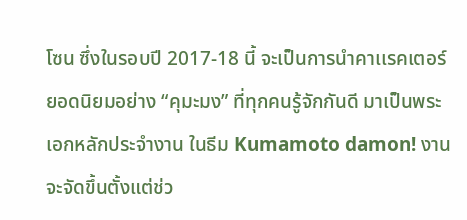โซน ซึ่งในรอบปี 2017-18 นี้ จะเป็นการนำคาเเรคเตอร์ยอดนิยมอย่าง “คุมะมง” ที่ทุกคนรู้จักกันดี มาเป็นพระเอกหลักประจำงาน ในธีม Kumamoto damon! งานจะจัดขึ้นตั้งแต่ช่ว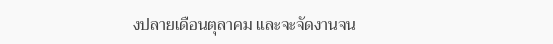งปลายเดือนตุลาคม และจะจัดงานจน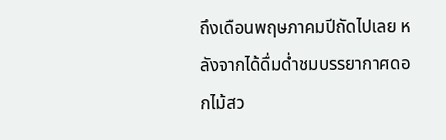ถึงเดือนพฤษภาคมปีถัดไปเลย หลังจากได้ดื่มด่ำชมบรรยากาศดอกไม้สว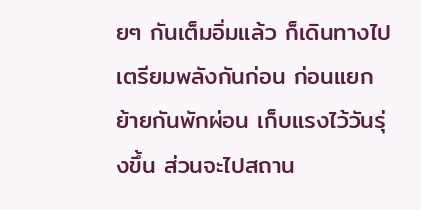ยๆ กันเต็มอิ่มแล้ว ก็เดินทางไปเตรียมพลังกันก่อน ก่อนแยกย้ายกันพักผ่อน เก็บแรงไว้วันรุ่งขึ้น ส่วนจะไปสถาน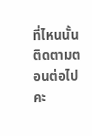ที่ไหนนั้นติดตามตอนต่อไปคะ